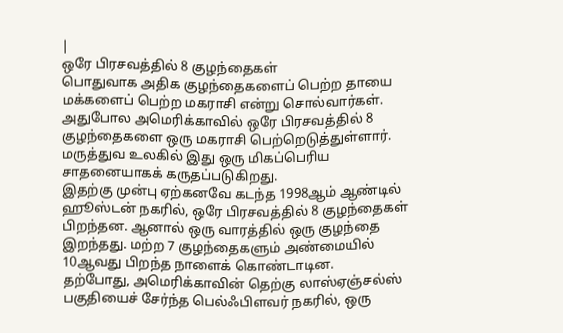|
ஒரே பிரசவத்தில் 8 குழந்தைகள்
பொதுவாக அதிக குழந்தைகளைப் பெற்ற தாயை
மக்களைப் பெற்ற மகராசி என்று சொல்வார்கள்.
அதுபோல அமெரிக்காவில் ஒரே பிரசவத்தில் 8
குழந்தைகளை ஒரு மகராசி பெற்றெடுத்துள்ளார்.
மருத்துவ உலகில் இது ஒரு மிகப்பெரிய
சாதனையாகக் கருதப்படுகிறது.
இதற்கு முன்பு ஏற்கனவே கடந்த 1998ஆம் ஆண்டில்
ஹூஸ்டன் நகரில், ஒரே பிரசவத்தில் 8 குழந்தைகள்
பிறந்தன. ஆனால் ஒரு வாரத்தில் ஒரு குழந்தை
இறந்தது. மற்ற 7 குழந்தைகளும் அண்மையில்
10ஆவது பிறந்த நாளைக் கொண்டாடின.
தற்போது, அமெரிக்காவின் தெற்கு லாஸ்ஏஞ்சல்ஸ்
பகுதியைச் சேர்ந்த பெல்ஃபிளவர் நகரில், ஒரு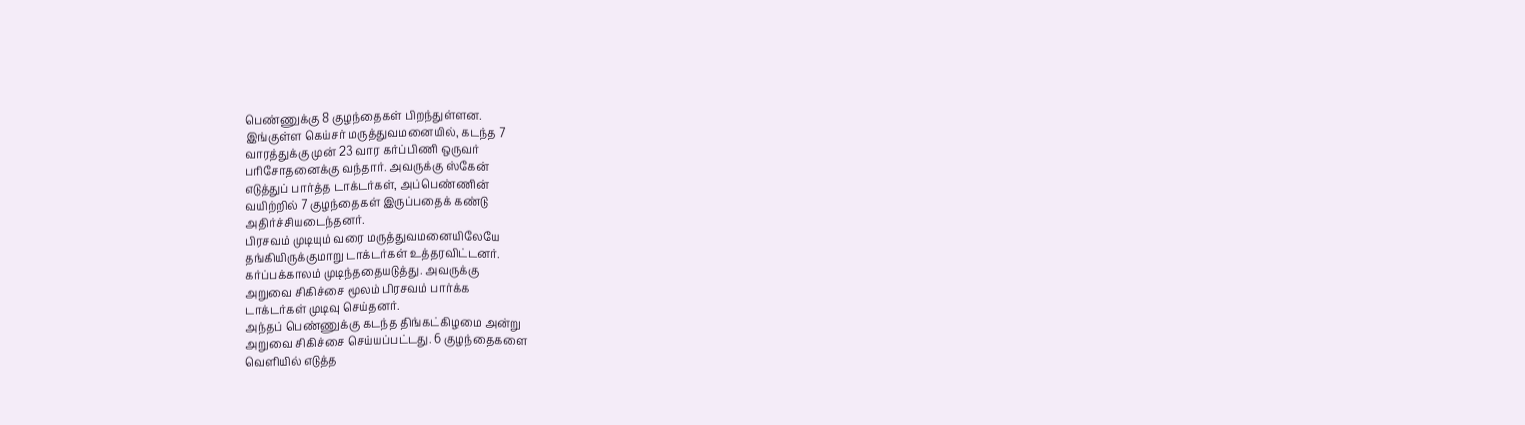பெண்ணுக்கு 8 குழந்தைகள் பிறந்துள்ளன.
இங்குள்ள கெய்சர் மருத்துவமனையில், கடந்த 7
வாரத்துக்கு முன் 23 வார கர்ப்பிணி ஒருவர்
பரிசோதனைக்கு வந்தார். அவருக்கு ஸ்கேன்
எடுத்துப் பார்த்த டாக்டர்கள், அப்பெண்ணின்
வயிற்றில் 7 குழந்தைகள் இருப்பதைக் கண்டு
அதிர்ச்சியடைந்தனர்.
பிரசவம் முடியும் வரை மருத்துவமனையிலேயே
தங்கியிருக்குமாறு டாக்டர்கள் உத்தரவிட்டனர்.
கர்ப்பக்காலம் முடிந்ததையடுத்து. அவருக்கு
அறுவை சிகிச்சை மூலம் பிரசவம் பார்க்க
டாக்டர்கள் முடிவு செய்தனர்.
அந்தப் பெண்ணுக்கு கடந்த திங்கட்கிழமை அன்று
அறுவை சிகிச்சை செய்யப்பட்டது. 6 குழந்தைகளை
வெளியில் எடுத்த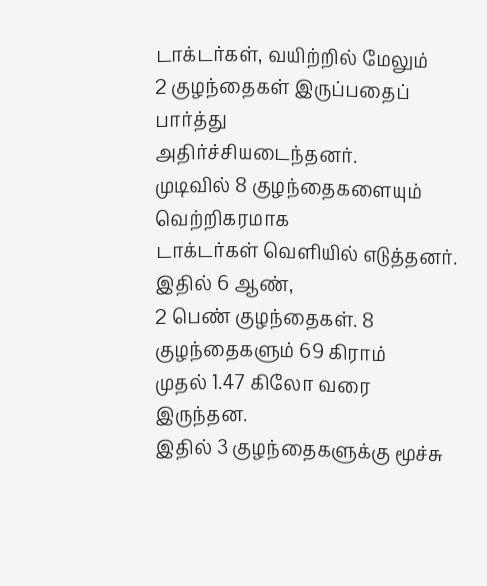டாக்டர்கள், வயிற்றில் மேலும்
2 குழந்தைகள் இருப்பதைப் பார்த்து
அதிர்ச்சியடைந்தனர்.
முடிவில் 8 குழந்தைகளையும் வெற்றிகரமாக
டாக்டர்கள் வெளியில் எடுத்தனர். இதில் 6 ஆண்,
2 பெண் குழந்தைகள். 8 குழந்தைகளும் 69 கிராம்
முதல் 1.47 கிலோ வரை இருந்தன.
இதில் 3 குழந்தைகளுக்கு மூச்சு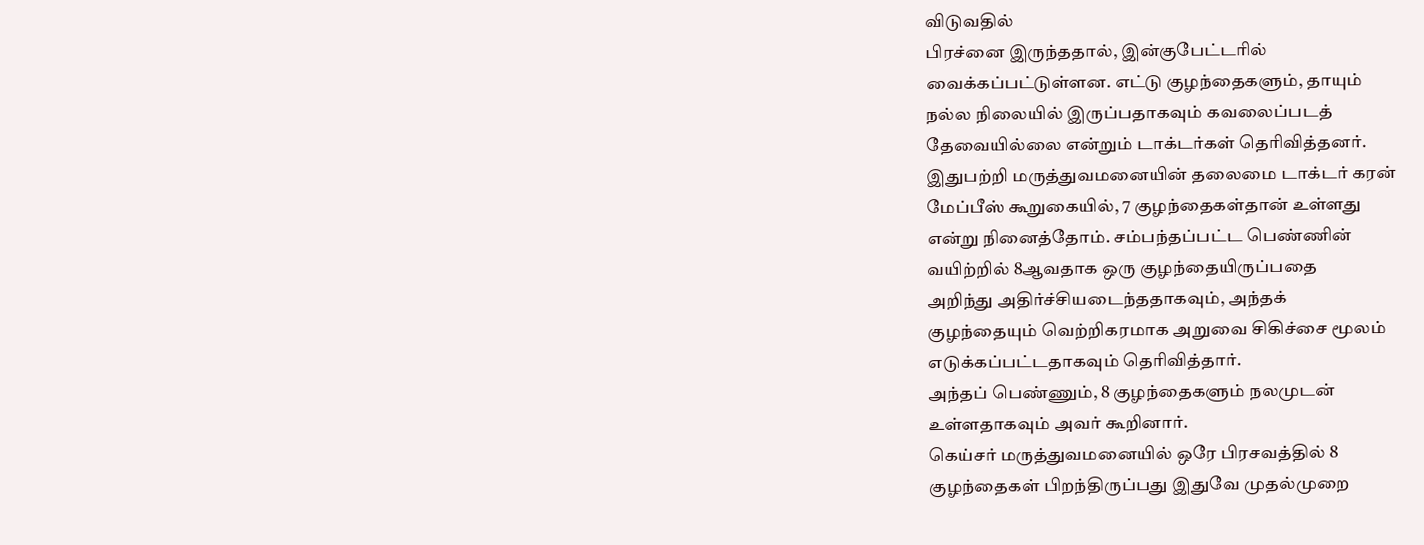விடுவதில்
பிரச்னை இருந்ததால், இன்குபேட்டரில்
வைக்கப்பட்டுள்ளன. எட்டு குழந்தைகளும், தாயும்
நல்ல நிலையில் இருப்பதாகவும் கவலைப்படத்
தேவையில்லை என்றும் டாக்டர்கள் தெரிவித்தனர்.
இதுபற்றி மருத்துவமனையின் தலைமை டாக்டர் கரன்
மேப்பீஸ் கூறுகையில், 7 குழந்தைகள்தான் உள்ளது
என்று நினைத்தோம். சம்பந்தப்பட்ட பெண்ணின்
வயிற்றில் 8ஆவதாக ஒரு குழந்தையிருப்பதை
அறிந்து அதிர்ச்சியடைந்ததாகவும், அந்தக்
குழந்தையும் வெற்றிகரமாக அறுவை சிகிச்சை மூலம்
எடுக்கப்பட்டதாகவும் தெரிவித்தார்.
அந்தப் பெண்ணும், 8 குழந்தைகளும் நலமுடன்
உள்ளதாகவும் அவர் கூறினார்.
கெய்சர் மருத்துவமனையில் ஒரே பிரசவத்தில் 8
குழந்தைகள் பிறந்திருப்பது இதுவே முதல்முறை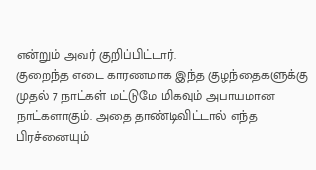என்றும் அவர் குறிப்பிட்டார்.
குறைந்த எடை காரணமாக இந்த குழந்தைகளுக்கு
முதல் 7 நாட்கள் மட்டுமே மிகவும் அபாயமான
நாட்களாகும். அதை தாண்டிவிட்டால் எந்த
பிரச்னையும்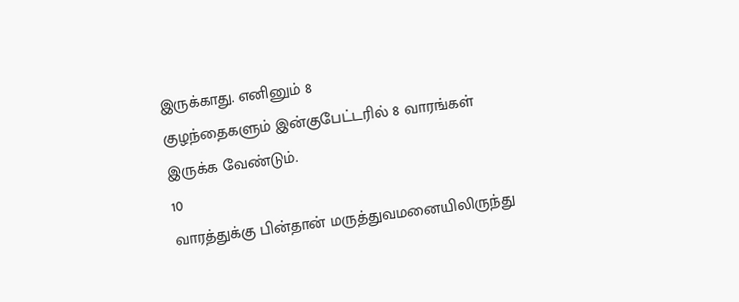இருக்காது. எனினும் 8
குழந்தைகளும் இன்குபேட்டரில் 8 வாரங்கள்
இருக்க வேண்டும்.
10
வாரத்துக்கு பின்தான் மருத்துவமனையிலிருந்து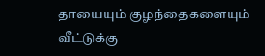தாயையும் குழந்தைகளையும் வீட்டுக்கு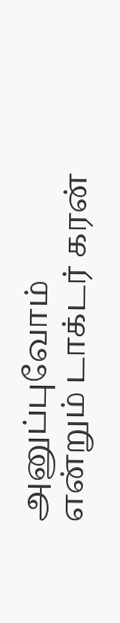அனுப்புவோம் என்றும் டாக்டர் கரன்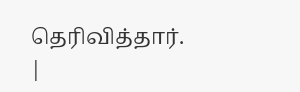தெரிவித்தார்.
|